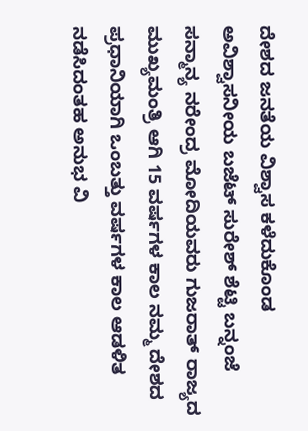ದೇಶದ ಜನತೆಯ ವಿಶ್ವಾಸ ಕಳೆದುಕೊಂಡ ಅವಿಶ್ವಾಸನೀಯ ಬಜೆಟ್ ಸುರೇಶ್ ಶೆಟ್ಟಿ ಬನ್ನಂಜೆ ಸನ್ಮಾನ್ಯ ನರೇಂದ್ರ ಮೋದಿಯವರು ಗುಜರಾತ್ ರಾಜ್ಯದ ಮುಖ್ಯಮಂತ್ರಿ ಆಗಿ 15 ವರ್ಷಗಳ ಕಾಲ ನಮ್ಮ ದೇಶದ ಪ್ರಧಾನಿಯಾಗಿ ಒಂಬತ್ತು ವರ್ಷಗಳ ಕಾಲ ಆಡಳಿತ ನಡೆಸಿದಂತಹ ಅನುಭ ವಿ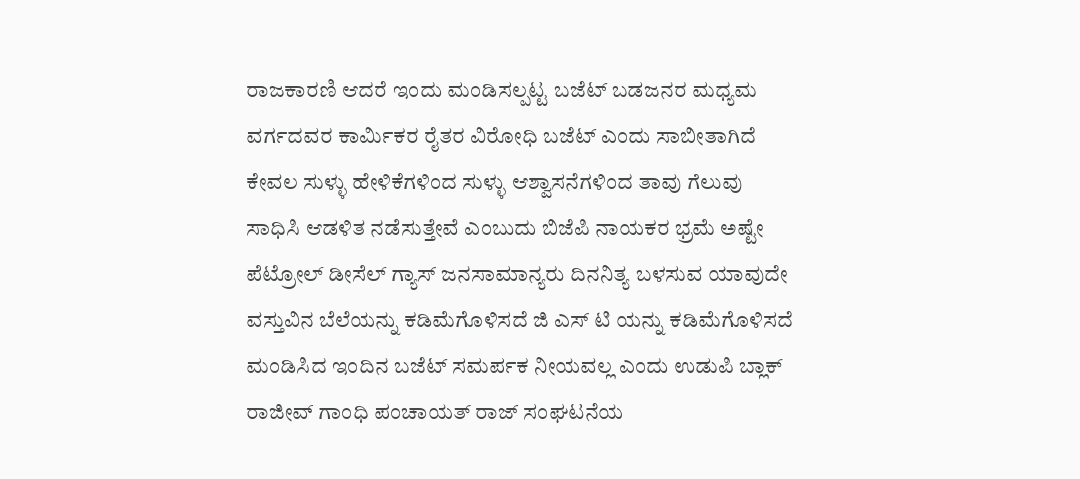ರಾಜಕಾರಣಿ ಆದರೆ ಇಂದು ಮಂಡಿಸಲ್ಪಟ್ಟ ಬಜೆಟ್ ಬಡಜನರ ಮಧ್ಯಮ ವರ್ಗದವರ ಕಾರ್ಮಿಕರ ರೈತರ ವಿರೋಧಿ ಬಜೆಟ್ ಎಂದು ಸಾಬೀತಾಗಿದೆ ಕೇವಲ ಸುಳ್ಳು ಹೇಳಿಕೆಗಳಿಂದ ಸುಳ್ಳು ಆಶ್ವಾಸನೆಗಳಿಂದ ತಾವು ಗೆಲುವು ಸಾಧಿಸಿ ಆಡಳಿತ ನಡೆಸುತ್ತೇವೆ ಎಂಬುದು ಬಿಜೆಪಿ ನಾಯಕರ ಭ್ರಮೆ ಅಷ್ಟೇ ಪೆಟ್ರೋಲ್ ಡೀಸೆಲ್ ಗ್ಯಾಸ್ ಜನಸಾಮಾನ್ಯರು ದಿನನಿತ್ಯ ಬಳಸುವ ಯಾವುದೇ ವಸ್ತುವಿನ ಬೆಲೆಯನ್ನು ಕಡಿಮೆಗೊಳಿಸದೆ ಜಿ ಎಸ್ ಟಿ ಯನ್ನು ಕಡಿಮೆಗೊಳಿಸದೆ ಮಂಡಿಸಿದ ಇಂದಿನ ಬಜೆಟ್ ಸಮರ್ಪಕ ನೀಯವಲ್ಲ ಎಂದು ಉಡುಪಿ ಬ್ಲಾಕ್ ರಾಜೀವ್ ಗಾಂಧಿ ಪಂಚಾಯತ್ ರಾಜ್ ಸಂಘಟನೆಯ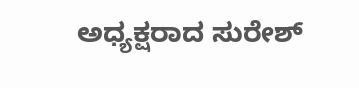ಅಧ್ಯಕ್ಷರಾದ ಸುರೇಶ್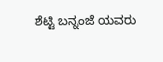ಶೆಟ್ಟಿ ಬನ್ನಂಜೆ ಯವರು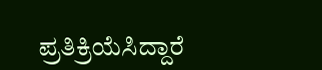ಪ್ರತಿಕ್ರಿಯೆಸಿದ್ದಾರೆ